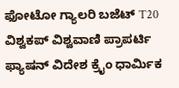ಫೋಟೋ ಗ್ಯಾಲರಿ ಬಜೆಟ್ T20 ವಿಶ್ವಕಪ್ ವಿಶ್ವವಾಣಿ ಪ್ರಾಪರ್ಟಿ ಫ್ಯಾಷನ್ ವಿದೇಶ ಕ್ರೈಂ ಧಾರ್ಮಿಕ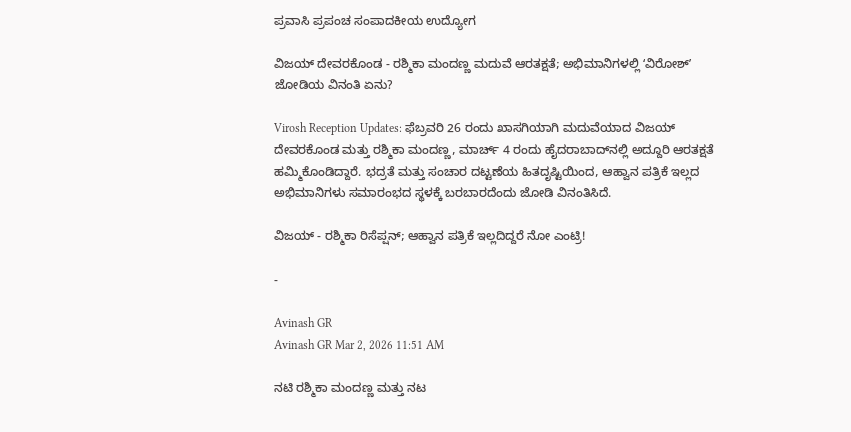ಪ್ರವಾಸಿ ಪ್ರಪಂಚ ಸಂಪಾದಕೀಯ ಉದ್ಯೋಗ

ವಿಜಯ್‌ ದೇವರಕೊಂಡ - ರಶ್ಮಿಕಾ ಮಂದಣ್ಣ ಮದುವೆ ಆರತಕ್ಷತೆ; ಅಭಿಮಾನಿಗಳಲ್ಲಿ ʻವಿರೋಶ್‌ʼ ಜೋಡಿಯ ವಿನಂತಿ ಏನು?

Virosh Reception Updates: ಫೆಬ್ರವರಿ 26 ರಂದು ಖಾಸಗಿಯಾಗಿ ಮದುವೆಯಾದ ವಿಜಯ್ ದೇವರಕೊಂಡ ಮತ್ತು ರಶ್ಮಿಕಾ ಮಂದಣ್ಣ, ಮಾರ್ಚ್ 4 ರಂದು ಹೈದರಾಬಾದ್‌ನಲ್ಲಿ ಅದ್ದೂರಿ ಆರತಕ್ಷತೆ ಹಮ್ಮಿಕೊಂಡಿದ್ದಾರೆ. ಭದ್ರತೆ ಮತ್ತು ಸಂಚಾರ ದಟ್ಟಣೆಯ ಹಿತದೃಷ್ಟಿಯಿಂದ, ಆಹ್ವಾನ ಪತ್ರಿಕೆ ಇಲ್ಲದ ಅಭಿಮಾನಿಗಳು ಸಮಾರಂಭದ ಸ್ಥಳಕ್ಕೆ ಬರಬಾರದೆಂದು ಜೋಡಿ ವಿನಂತಿಸಿದೆ.

ವಿಜಯ್‌ - ರಶ್ಮಿಕಾ ರಿಸೆಪ್ಷನ್; ಆಹ್ವಾನ ಪತ್ರಿಕೆ ಇಲ್ಲದಿದ್ದರೆ ನೋ ಎಂಟ್ರಿ!

-

Avinash GR
Avinash GR Mar 2, 2026 11:51 AM

ನಟಿ ರಶ್ಮಿಕಾ ಮಂದಣ್ಣ ಮತ್ತು ನಟ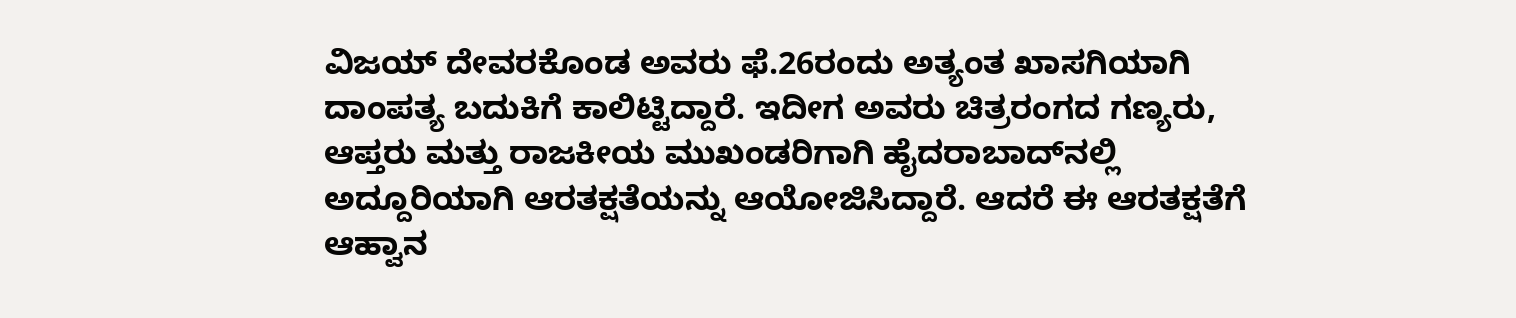ವಿಜಯ್‌ ದೇವರಕೊಂಡ ಅವರು ಫೆ.26ರಂದು ಅತ್ಯಂತ ಖಾಸಗಿಯಾಗಿ ದಾಂಪತ್ಯ ಬದುಕಿಗೆ ಕಾಲಿಟ್ಟಿದ್ದಾರೆ. ಇದೀಗ ಅವರು ಚಿತ್ರರಂಗದ ಗಣ್ಯರು, ಆಪ್ತರು ಮತ್ತು ರಾಜಕೀಯ ಮುಖಂಡರಿಗಾಗಿ ಹೈದರಾಬಾದ್‌ನಲ್ಲಿ ಅದ್ದೂರಿಯಾಗಿ ಆರತಕ್ಷತೆಯನ್ನು ಆಯೋಜಿಸಿದ್ದಾರೆ. ಆದರೆ ಈ ಆರತಕ್ಷತೆಗೆ ಆಹ್ವಾನ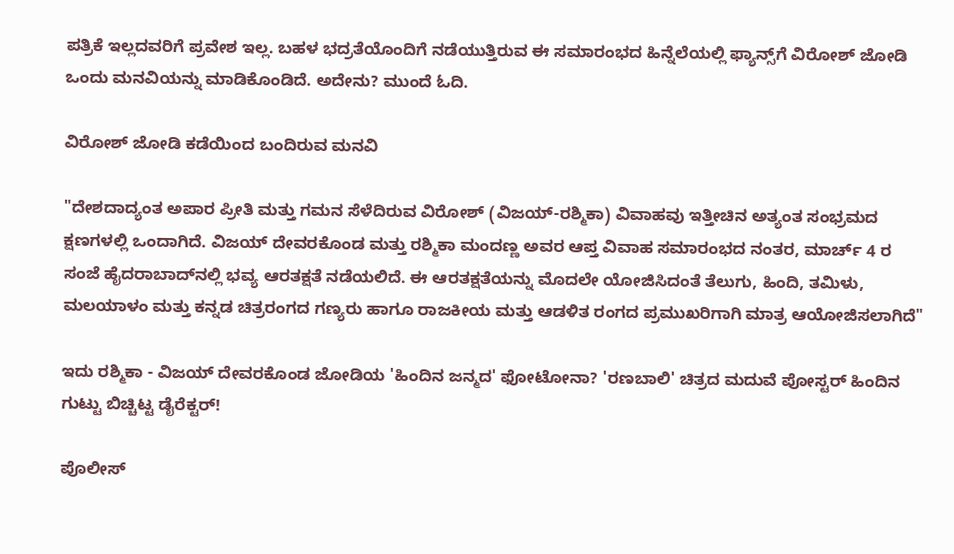ಪತ್ರಿಕೆ ಇಲ್ಲದವರಿಗೆ ಪ್ರವೇಶ ಇಲ್ಲ. ಬಹಳ ಭದ್ರತೆಯೊಂದಿಗೆ ನಡೆಯುತ್ತಿರುವ ಈ ಸಮಾರಂಭದ ಹಿನ್ನೆಲೆಯಲ್ಲಿ ಫ್ಯಾನ್ಸ್‌ಗೆ ವಿರೋಶ್‌ ಜೋಡಿ ಒಂದು ಮನವಿಯನ್ನು ಮಾಡಿಕೊಂಡಿದೆ. ಅದೇನು? ಮುಂದೆ ಓದಿ.

ವಿರೋಶ್‌ ಜೋಡಿ ಕಡೆಯಿಂದ ಬಂದಿರುವ ಮನವಿ

"ದೇಶದಾದ್ಯಂತ ಅಪಾರ ಪ್ರೀತಿ ಮತ್ತು ಗಮನ ಸೆಳೆದಿರುವ ವಿರೋಶ್ (ವಿಜಯ್-ರಶ್ಮಿಕಾ) ವಿವಾಹವು ಇತ್ತೀಚಿನ ಅತ್ಯಂತ ಸಂಭ್ರಮದ ಕ್ಷಣಗಳಲ್ಲಿ ಒಂದಾಗಿದೆ. ವಿಜಯ್ ದೇವರಕೊಂಡ ಮತ್ತು ರಶ್ಮಿಕಾ ಮಂದಣ್ಣ ಅವರ ಆಪ್ತ ವಿವಾಹ ಸಮಾರಂಭದ ನಂತರ, ಮಾರ್ಚ್ 4 ರ ಸಂಜೆ ಹೈದರಾಬಾದ್‌ನಲ್ಲಿ ಭವ್ಯ ಆರತಕ್ಷತೆ ನಡೆಯಲಿದೆ. ಈ ಆರತಕ್ಷತೆಯನ್ನು ಮೊದಲೇ ಯೋಜಿಸಿದಂತೆ ತೆಲುಗು, ಹಿಂದಿ, ತಮಿಳು, ಮಲಯಾಳಂ ಮತ್ತು ಕನ್ನಡ ಚಿತ್ರರಂಗದ ಗಣ್ಯರು ಹಾಗೂ ರಾಜಕೀಯ ಮತ್ತು ಆಡಳಿತ ರಂಗದ ಪ್ರಮುಖರಿಗಾಗಿ ಮಾತ್ರ ಆಯೋಜಿಸಲಾಗಿದೆ"

ಇದು ರಶ್ಮಿಕಾ - ವಿಜಯ್‌ ದೇವರಕೊಂಡ ಜೋಡಿಯ 'ಹಿಂದಿನ ಜನ್ಮದ' ಫೋಟೋನಾ? 'ರಣಬಾಲಿ' ಚಿತ್ರದ ಮದುವೆ ಪೋಸ್ಟರ್ ಹಿಂದಿನ ಗುಟ್ಟು ಬಿಚ್ಚಿಟ್ಟ ಡೈರೆಕ್ಟರ್!

ಪೊಲೀಸ್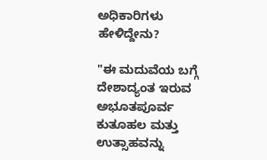ಅಧಿಕಾರಿಗಳು ಹೇಳಿದ್ದೇನು?

"ಈ ಮದುವೆಯ ಬಗ್ಗೆ ದೇಶಾದ್ಯಂತ ಇರುವ ಅಭೂತಪೂರ್ವ ಕುತೂಹಲ ಮತ್ತು ಉತ್ಸಾಹವನ್ನು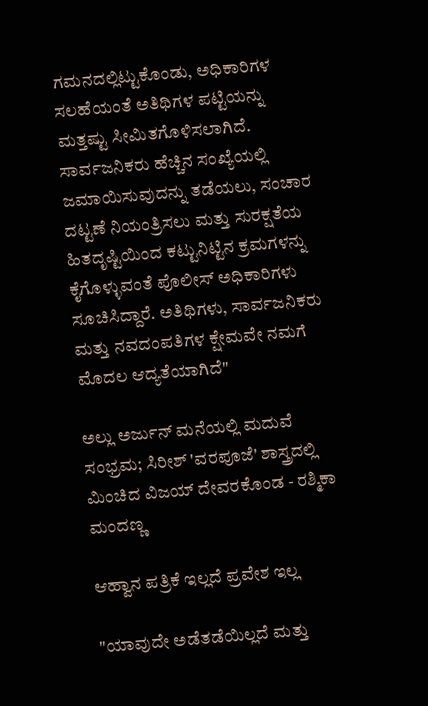ಗಮನದಲ್ಲಿಟ್ಟುಕೊಂಡು, ಅಧಿಕಾರಿಗಳ ಸಲಹೆಯಂತೆ ಅತಿಥಿಗಳ ಪಟ್ಟಿಯನ್ನು ಮತ್ತಷ್ಟು ಸೀಮಿತಗೊಳಿಸಲಾಗಿದೆ. ಸಾರ್ವಜನಿಕರು ಹೆಚ್ಚಿನ ಸಂಖ್ಯೆಯಲ್ಲಿ ಜಮಾಯಿಸುವುದನ್ನು ತಡೆಯಲು, ಸಂಚಾರ ದಟ್ಟಣೆ ನಿಯಂತ್ರಿಸಲು ಮತ್ತು ಸುರಕ್ಷತೆಯ ಹಿತದೃಷ್ಟಿಯಿಂದ ಕಟ್ಟುನಿಟ್ಟಿನ ಕ್ರಮಗಳನ್ನು ಕೈಗೊಳ್ಳುವಂತೆ ಪೊಲೀಸ್ ಅಧಿಕಾರಿಗಳು ಸೂಚಿಸಿದ್ದಾರೆ. ಅತಿಥಿಗಳು, ಸಾರ್ವಜನಿಕರು ಮತ್ತು ನವದಂಪತಿಗಳ ಕ್ಷೇಮವೇ ನಮಗೆ ಮೊದಲ ಆದ್ಯತೆಯಾಗಿದೆ"

ಅಲ್ಲು ಅರ್ಜುನ್ ಮನೆಯಲ್ಲಿ ಮದುವೆ ಸಂಭ್ರಮ; ಸಿರೀಶ್ 'ವರಪೂಜೆ' ಶಾಸ್ತ್ರದಲ್ಲಿ ಮಿಂಚಿದ ವಿಜಯ್‌ ದೇವರಕೊಂಡ - ರಶ್ಮಿಕಾ ಮಂದಣ್ಣ

ಆಹ್ವಾನ ಪತ್ರಿಕೆ ಇಲ್ಲದೆ ಪ್ರವೇಶ ಇಲ್ಲ

"ಯಾವುದೇ ಅಡೆತಡೆಯಿಲ್ಲದೆ ಮತ್ತು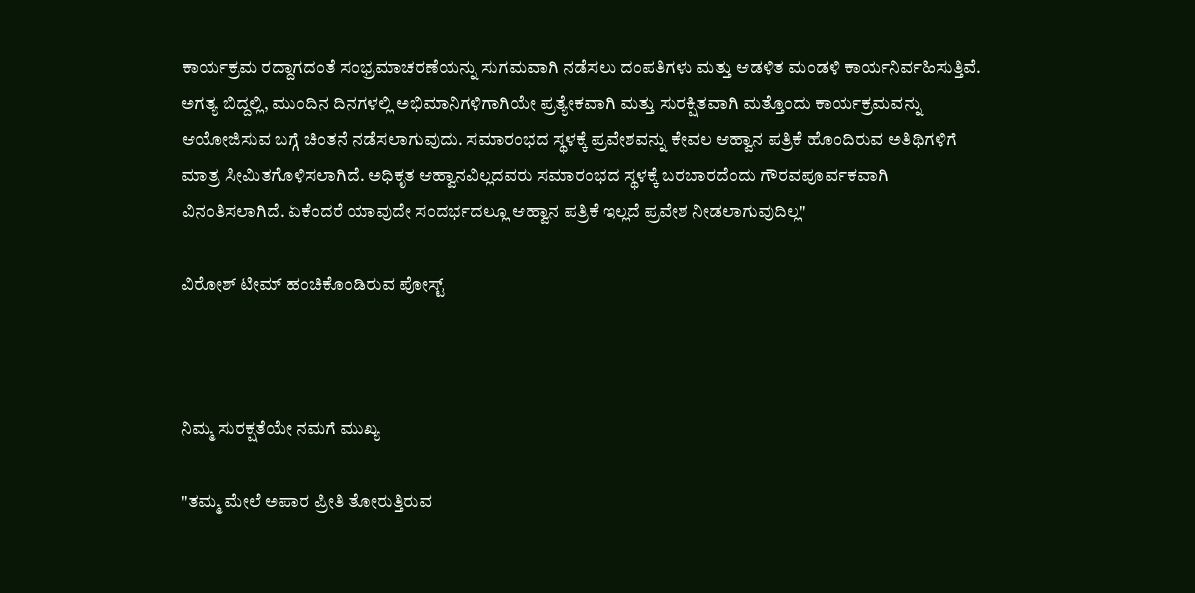ಕಾರ್ಯಕ್ರಮ ರದ್ದಾಗದಂತೆ ಸಂಭ್ರಮಾಚರಣೆಯನ್ನು ಸುಗಮವಾಗಿ ನಡೆಸಲು ದಂಪತಿಗಳು ಮತ್ತು ಆಡಳಿತ ಮಂಡಳಿ ಕಾರ್ಯನಿರ್ವಹಿಸುತ್ತಿವೆ. ಅಗತ್ಯ ಬಿದ್ದಲ್ಲಿ, ಮುಂದಿನ ದಿನಗಳಲ್ಲಿ ಅಭಿಮಾನಿಗಳಿಗಾಗಿಯೇ ಪ್ರತ್ಯೇಕವಾಗಿ ಮತ್ತು ಸುರಕ್ಷಿತವಾಗಿ ಮತ್ತೊಂದು ಕಾರ್ಯಕ್ರಮವನ್ನು ಆಯೋಜಿಸುವ ಬಗ್ಗೆ ಚಿಂತನೆ ನಡೆಸಲಾಗುವುದು. ಸಮಾರಂಭದ ಸ್ಥಳಕ್ಕೆ ಪ್ರವೇಶವನ್ನು ಕೇವಲ ಆಹ್ವಾನ ಪತ್ರಿಕೆ ಹೊಂದಿರುವ ಅತಿಥಿಗಳಿಗೆ ಮಾತ್ರ ಸೀಮಿತಗೊಳಿಸಲಾಗಿದೆ. ಅಧಿಕೃತ ಆಹ್ವಾನವಿಲ್ಲದವರು ಸಮಾರಂಭದ ಸ್ಥಳಕ್ಕೆ ಬರಬಾರದೆಂದು ಗೌರವಪೂರ್ವಕವಾಗಿ ವಿನಂತಿಸಲಾಗಿದೆ. ಏಕೆಂದರೆ ಯಾವುದೇ ಸಂದರ್ಭದಲ್ಲೂ ಆಹ್ವಾನ ಪತ್ರಿಕೆ ಇಲ್ಲದೆ ಪ್ರವೇಶ ನೀಡಲಾಗುವುದಿಲ್ಲ"

ವಿರೋಶ್‌ ಟೀಮ್‌ ಹಂಚಿಕೊಂಡಿರುವ ಪೋಸ್ಟ್‌



ನಿಮ್ಮ ಸುರಕ್ಷತೆಯೇ ನಮಗೆ ಮುಖ್ಯ

"ತಮ್ಮ ಮೇಲೆ ಅಪಾರ ಪ್ರೀತಿ ತೋರುತ್ತಿರುವ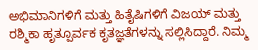ಅಭಿಮಾನಿಗಳಿಗೆ ಮತ್ತು ಹಿತೈಷಿಗಳಿಗೆ ವಿಜಯ್ ಮತ್ತು ರಶ್ಮಿಕಾ ಹೃತ್ಪೂರ್ವಕ ಕೃತಜ್ಞತೆಗಳನ್ನು ಸಲ್ಲಿಸಿದ್ದಾರೆ. ನಿಮ್ಮ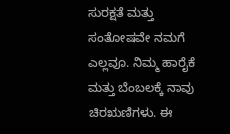ಸುರಕ್ಷತೆ ಮತ್ತು ಸಂತೋಷವೇ ನಮಗೆ ಎಲ್ಲವೂ. ನಿಮ್ಮ ಹಾರೈಕೆ ಮತ್ತು ಬೆಂಬಲಕ್ಕೆ ನಾವು ಚಿರಋಣಿಗಳು. ಈ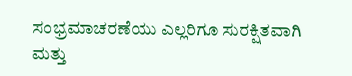ಸಂಭ್ರಮಾಚರಣೆಯು ಎಲ್ಲರಿಗೂ ಸುರಕ್ಷಿತವಾಗಿ ಮತ್ತು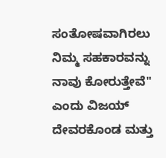ಸಂತೋಷವಾಗಿರಲು ನಿಮ್ಮ ಸಹಕಾರವನ್ನು ನಾವು ಕೋರುತ್ತೇವೆ" ಎಂದು ವಿಜಯ್‌ ದೇವರಕೊಂಡ ಮತ್ತು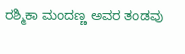ರಶ್ಮಿಕಾ ಮಂದಣ್ಣ ಅವರ ತಂಡವು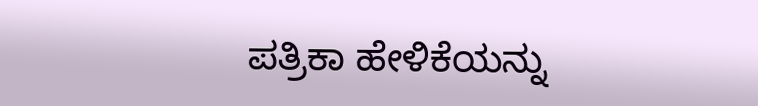ಪತ್ರಿಕಾ ಹೇಳಿಕೆಯನ್ನು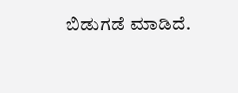ಬಿಡುಗಡೆ ಮಾಡಿದೆ.